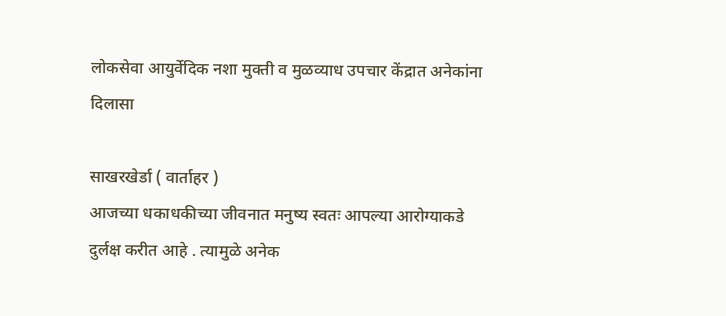लोकसेवा आयुर्वेदिक नशा मुक्ती व मुळव्याध उपचार केंद्रात अनेकांना दिलासा

साखरखेर्डा ( वार्ताहर )
आजच्या धकाधकीच्या जीवनात मनुष्य स्वतः आपल्या आरोग्याकडे दुर्लक्ष करीत आहे . त्यामुळे अनेक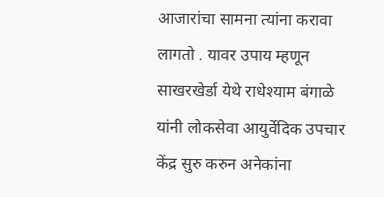आजारांचा सामना त्यांना करावा लागतो . यावर उपाय म्हणून साखरखेर्डा येथे राधेश्याम बंगाळे यांनी लोकसेवा आयुर्वेदिक उपचार केंद्र सुरु करुन अनेकांना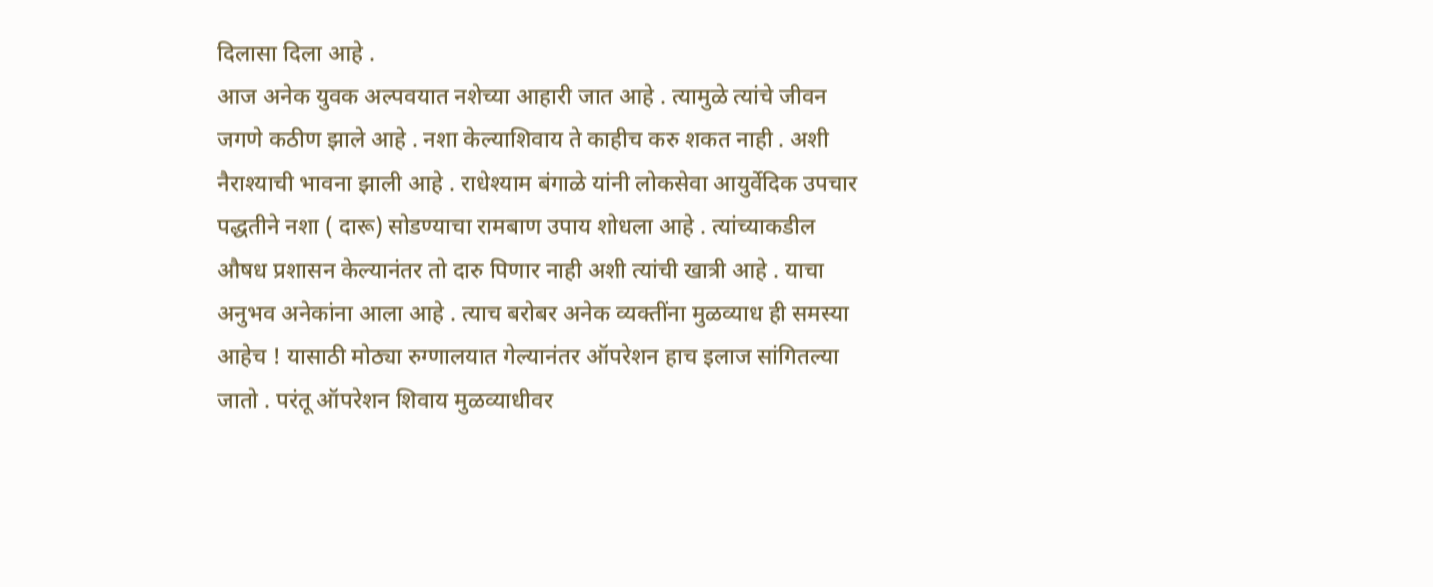दिलासा दिला आहे .
आज अनेक युवक अल्पवयात नशेच्या आहारी जात आहे . त्यामुळे त्यांचे जीवन जगणे कठीण झाले आहे . नशा केल्याशिवाय ते काहीच करु शकत नाही . अशी नैराश्याची भावना झाली आहे . राधेश्याम बंगाळे यांनी लोकसेवा आयुर्वेदिक उपचार पद्धतीने नशा ( दारू) सोडण्याचा रामबाण उपाय शोधला आहे . त्यांच्याकडील औषध प्रशासन केल्यानंतर तो दारु पिणार नाही अशी त्यांची खात्री आहे . याचा अनुभव अनेकांना आला आहे . त्याच बरोबर अनेक व्यक्तींना मुळव्याध ही समस्या आहेच ! यासाठी मोठ्या रुग्णालयात गेल्यानंतर ऑपरेशन हाच इलाज सांगितल्या जातो . परंतू ऑपरेशन शिवाय मुळव्याधीवर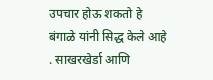उपचार होऊ शकतो हे बंगाळे यांनी सिद्ध केले आहे . साखरखेर्डा आणि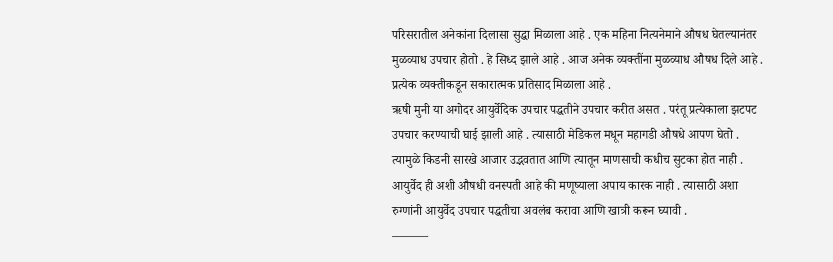परिसरातील अनेकांना दिलासा सुद्धा मिळाला आहे . एक महिना नित्यनेमाने औषध घेतल्यानंतर मुळव्याध उपचार होतो . हे सिध्द झाले आहे . आज अनेक व्यक्तींना मुळव्याध औषध दिले आहे . प्रत्येक व्यक्तीकडून सकारात्मक प्रतिसाद मिळाला आहे .
ऋषी मुनी या अगोदर आयुर्वेदिक उपचार पद्धतीने उपचार करीत असत . परंतू प्रत्येकाला झटपट उपचार करण्याची घाई झाली आहे . त्यासाठी मेडिकल मधून महागडी औषधे आपण घेतो . त्यामुळे किडनी सारखे आजार उद्भवतात आणि त्यातून माणसाची कधीच सुटका होत नाही . आयुर्वेद ही अशी औषधी वनस्पती आहे की मणूष्याला अपाय कारक नाही . त्यासाठी अशा रुग्णांनी आयुर्वेद उपचार पद्धतीचा अवलंब करावा आणि खात्री करून घ्यावी .
———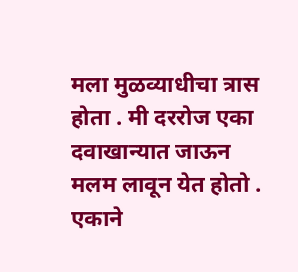मला मुळव्याधीचा त्रास होता . मी दररोज एका दवाखान्यात जाऊन मलम लावून येत होतो . एकाने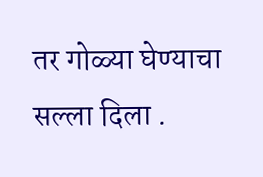तर गोळ्या घेण्याचा सल्ला दिला .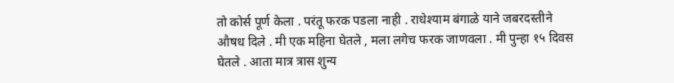तो कोर्स पूर्ण केला . परंतू फरक पडला नाही . राधेश्याम बंगाळे याने जबरदस्तीने औषध दिले . मी एक महिना घेतले , मला लगेच फरक जाणवला . मी पुन्हा १५ दिवस घेतले . आता मात्र त्रास शुन्य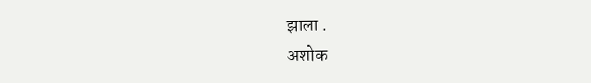झाला .
अशोक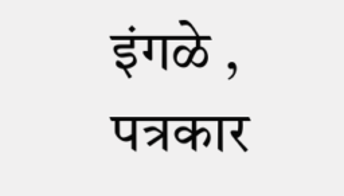इंगळे , पत्रकार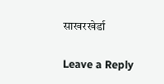साखरखेर्डा

Leave a Reply